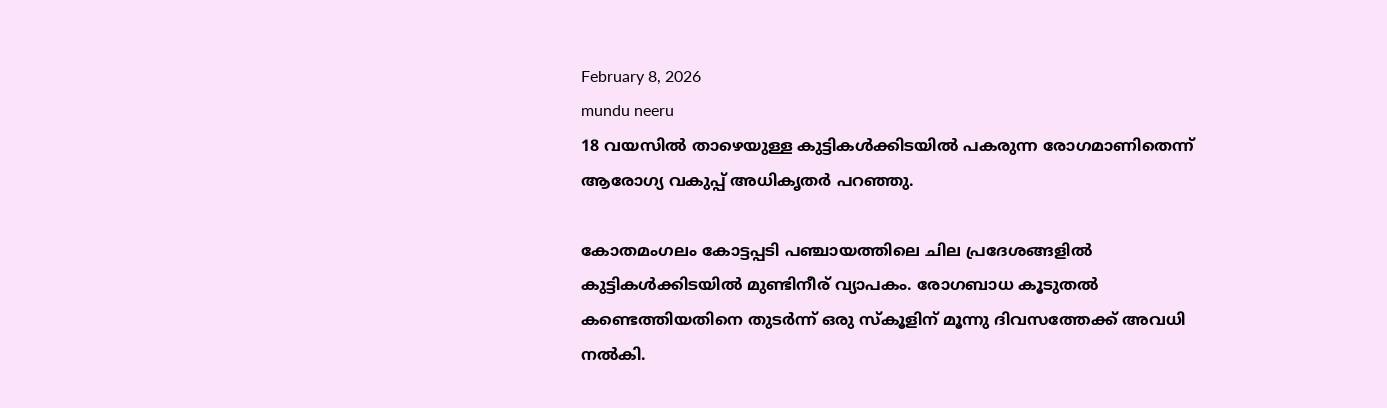February 8, 2026
mundu neeru
18 വയസില്‍ താഴെയുള്ള കുട്ടികള്‍ക്കിടയില്‍ പകരുന്ന രോഗമാണിതെന്ന് ആരോഗ്യ വകുപ്പ് അധികൃതര്‍ പറഞ്ഞു.

കോതമംഗലം കോട്ടപ്പടി പഞ്ചായത്തിലെ ചില പ്രദേശങ്ങളില്‍ കുട്ടികള്‍ക്കിടയില്‍ മുണ്ടിനീര് വ്യാപകം. രോഗബാധ കൂടുതല്‍ കണ്ടെത്തിയതിനെ തുടര്‍ന്ന് ഒരു സ്‌കൂളിന് മൂന്നു ദിവസത്തേക്ക് അവധി നല്‍കി.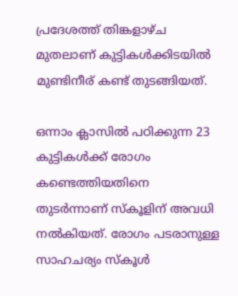പ്രദേശത്ത് തിങ്കളാഴ്ച മുതലാണ് കുട്ടികള്‍ക്കിടയില്‍ മുണ്ടിനീര് കണ്ട് തുടങ്ങിയത്.

ഒന്നാം ക്ലാസില്‍ പഠിക്കുന്ന 23 കുട്ടികള്‍ക്ക് രോഗം കണ്ടെത്തിയതിനെ തുടര്‍ന്നാണ് സ്‌കൂളിന് അവധി നല്‍കിയത്. രോഗം പടരാനുള്ള സാഹചര്യം സ്‌കൂള്‍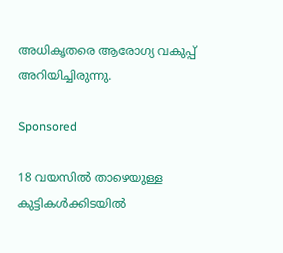അധികൃതരെ ആരോഗ്യ വകുപ്പ് അറിയിച്ചിരുന്നു.

Sponsored

18 വയസില്‍ താഴെയുള്ള കുട്ടികള്‍ക്കിടയില്‍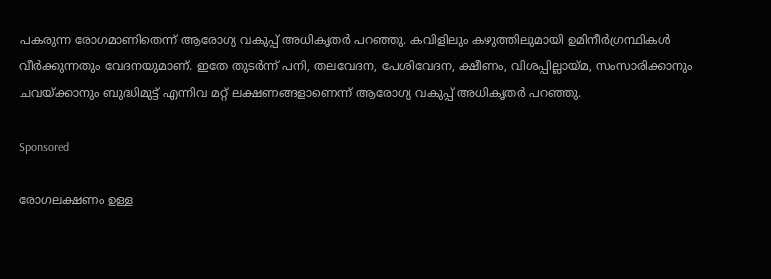പകരുന്ന രോഗമാണിതെന്ന് ആരോഗ്യ വകുപ്പ് അധികൃതര്‍ പറഞ്ഞു. കവിളിലും കഴുത്തിലുമായി ഉമിനീര്‍ഗ്രന്ഥികള്‍ വീര്‍ക്കുന്നതും വേദനയുമാണ്. ഇതേ തുടര്‍ന്ന് പനി, തലവേദന, പേശിവേദന, ക്ഷീണം, വിശപ്പില്ലായ്മ, സംസാരിക്കാനും ചവയ്ക്കാനും ബുദ്ധിമുട്ട് എന്നിവ മറ്റ് ലക്ഷണങ്ങളാണെന്ന് ആരോഗ്യ വകുപ്പ് അധികൃതര്‍ പറഞ്ഞു.

Sponsored

രോഗലക്ഷണം ഉള്ള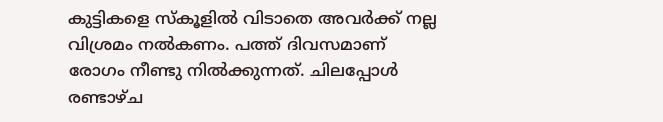കുട്ടികളെ സ്‌കൂളില്‍ വിടാതെ അവര്‍ക്ക് നല്ല വിശ്രമം നല്‍കണം. പത്ത് ദിവസമാണ് രോഗം നീണ്ടു നില്‍ക്കുന്നത്. ചിലപ്പോള്‍ രണ്ടാഴ്ച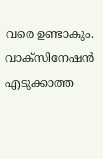വരെ ഉണ്ടാകും. വാക്‌സിനേഷന്‍ എടുക്കാത്ത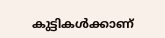കുട്ടികള്‍ക്കാണ്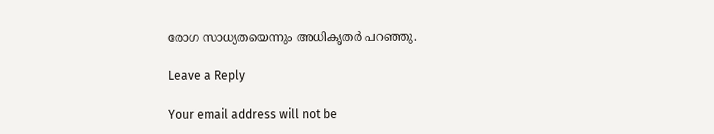രോഗ സാധ്യതയെന്നും അധികൃതര്‍ പറഞ്ഞു.

Leave a Reply

Your email address will not be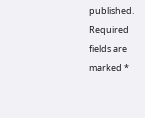published. Required fields are marked *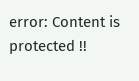error: Content is protected !!